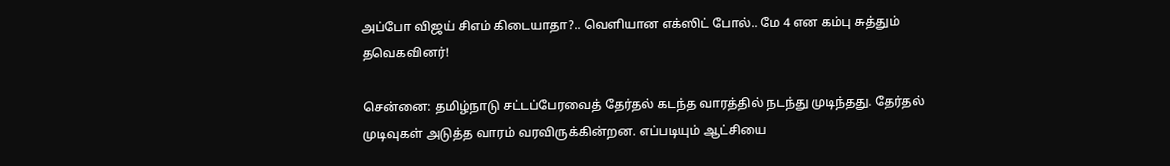அப்போ விஜய் சிஎம் கிடையாதா?.. வெளியான எக்ஸிட் போல்.. மே 4 என கம்பு சுத்தும் தவெகவினர்!

சென்னை: தமிழ்நாடு சட்டப்பேரவைத் தேர்தல் கடந்த வாரத்தில் நடந்து முடிந்தது. தேர்தல் முடிவுகள் அடுத்த வாரம் வரவிருக்கின்றன. எப்படியும் ஆட்சியை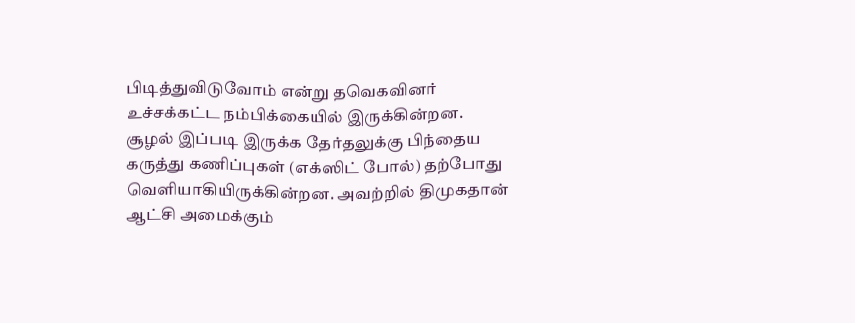பிடித்துவிடுவோம் என்று தவெகவினர் உச்சக்கட்ட நம்பிக்கையில் இருக்கின்றன. சூழல் இப்படி இருக்க தேர்தலுக்கு பிந்தைய கருத்து கணிப்புகள் (எக்ஸிட் போல்) தற்போது வெளியாகியிருக்கின்றன. அவற்றில் திமுகதான் ஆட்சி அமைக்கும்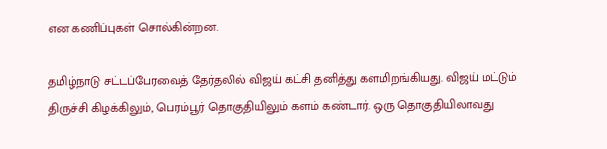என கணிப்புகள் சொல்கின்றன.

தமிழ்நாடு சட்டப்பேரவைத் தேர்தலில் விஜய் கட்சி தனித்து களமிறங்கியது. விஜய் மட்டும் திருச்சி கிழக்கிலும், பெரம்பூர் தொகுதியிலும் களம் கண்டார். ஒரு தொகுதியிலாவது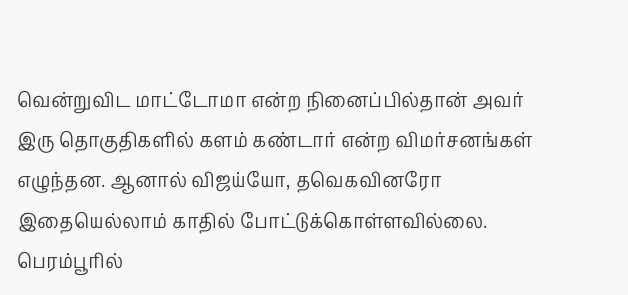வென்றுவிட மாட்டோமா என்ற நினைப்பில்தான் அவர் இரு தொகுதிகளில் களம் கண்டார் என்ற விமர்சனங்கள் எழுந்தன. ஆனால் விஜய்யோ, தவெகவினரோ இதையெல்லாம் காதில் போட்டுக்கொள்ளவில்லை. பெரம்பூரில்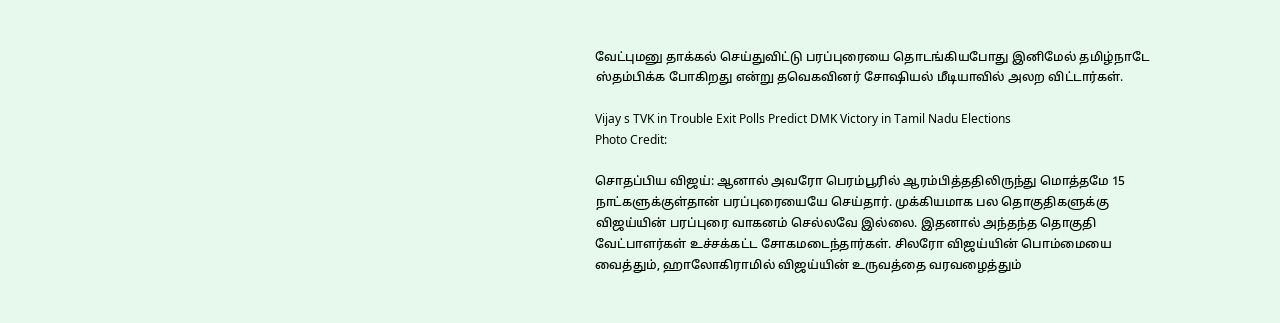வேட்புமனு தாக்கல் செய்துவிட்டு பரப்புரையை தொடங்கியபோது இனிமேல் தமிழ்நாடே ஸ்தம்பிக்க போகிறது என்று தவெகவினர் சோஷியல் மீடியாவில் அலற விட்டார்கள்.

Vijay s TVK in Trouble Exit Polls Predict DMK Victory in Tamil Nadu Elections
Photo Credit:

சொதப்பிய விஜய்: ஆனால் அவரோ பெரம்பூரில் ஆரம்பித்ததிலிருந்து மொத்தமே 15 நாட்களுக்குள்தான் பரப்புரையையே செய்தார். முக்கியமாக பல தொகுதிகளுக்கு விஜய்யின் பரப்புரை வாகனம் செல்லவே இல்லை. இதனால் அந்தந்த தொகுதி வேட்பாளர்கள் உச்சக்கட்ட சோகமடைந்தார்கள். சிலரோ விஜய்யின் பொம்மையை வைத்தும், ஹாலோகிராமில் விஜய்யின் உருவத்தை வரவழைத்தும்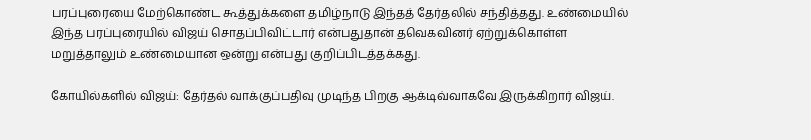பரப்புரையை மேற்கொண்ட கூத்துக்களை தமிழ்நாடு இந்தத் தேர்தலில் சந்தித்தது. உண்மையில் இந்த பரப்புரையில் விஜய் சொதப்பிவிட்டார் என்பதுதான் தவெகவினர் ஏற்றுக்கொள்ள மறுத்தாலும் உண்மையான ஒன்று என்பது குறிப்பிடத்தக்கது.

கோயில்களில் விஜய்: தேர்தல் வாக்குப்பதிவு முடிந்த பிறகு ஆக்டிவ்வாகவே இருக்கிறார் விஜய்.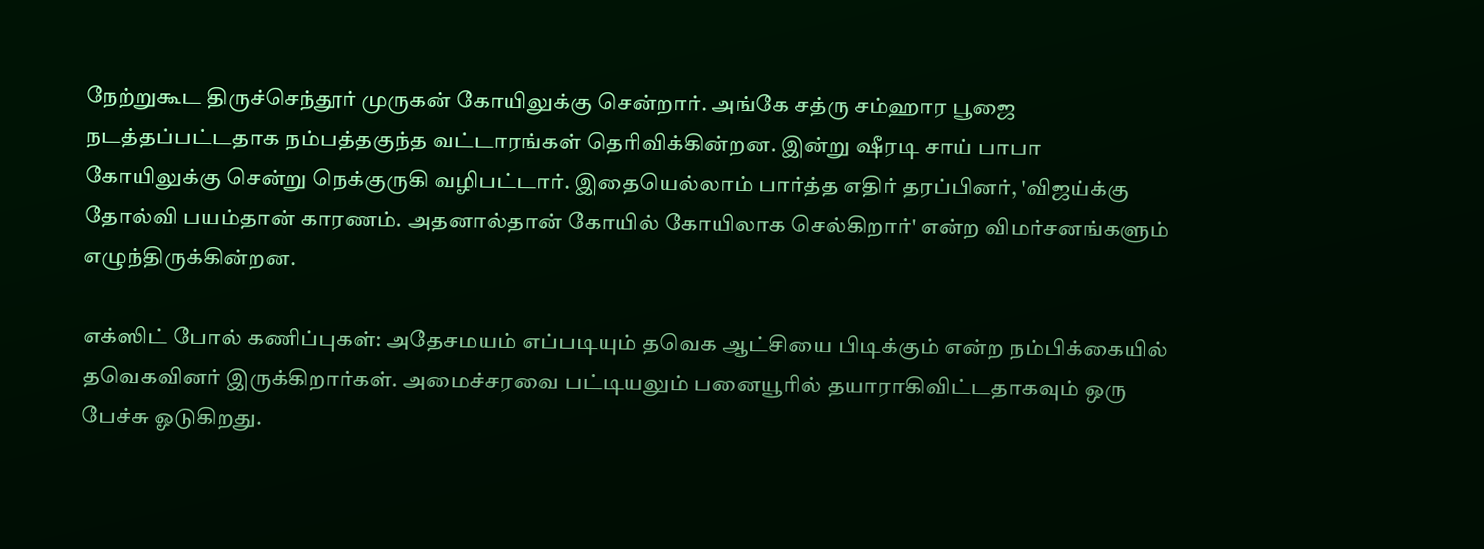நேற்றுகூட திருச்செந்தூர் முருகன் கோயிலுக்கு சென்றார். அங்கே சத்ரு சம்ஹார பூஜை நடத்தப்பட்டதாக நம்பத்தகுந்த வட்டாரங்கள் தெரிவிக்கின்றன. இன்று ஷீரடி சாய் பாபா கோயிலுக்கு சென்று நெக்குருகி வழிபட்டார். இதையெல்லாம் பார்த்த எதிர் தரப்பினர், 'விஜய்க்கு தோல்வி பயம்தான் காரணம். அதனால்தான் கோயில் கோயிலாக செல்கிறார்' என்ற விமர்சனங்களும் எழுந்திருக்கின்றன.

எக்ஸிட் போல் கணிப்புகள்: அதேசமயம் எப்படியும் தவெக ஆட்சியை பிடிக்கும் என்ற நம்பிக்கையில் தவெகவினர் இருக்கிறார்கள். அமைச்சரவை பட்டியலும் பனையூரில் தயாராகிவிட்டதாகவும் ஒரு பேச்சு ஓடுகிறது.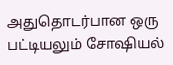அதுதொடர்பான ஒரு பட்டியலும் சோஷியல்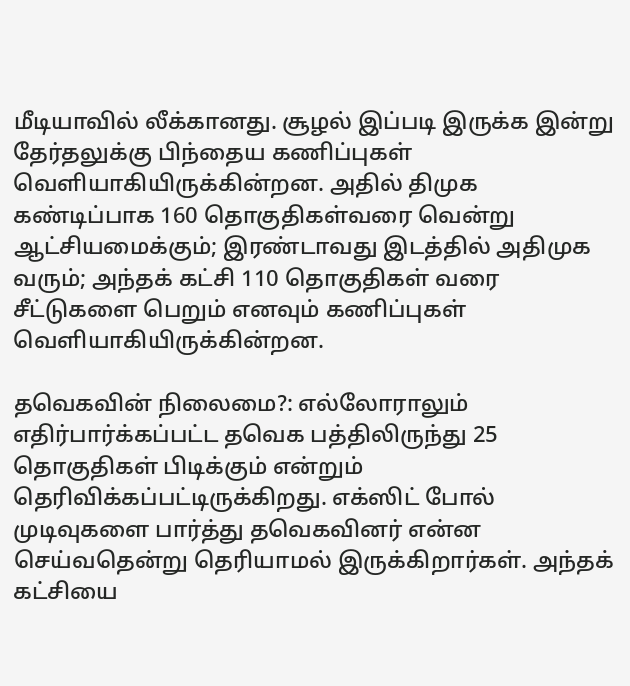மீடியாவில் லீக்கானது. சூழல் இப்படி இருக்க இன்று தேர்தலுக்கு பிந்தைய கணிப்புகள் வெளியாகியிருக்கின்றன. அதில் திமுக கண்டிப்பாக 160 தொகுதிகள்வரை வென்று ஆட்சியமைக்கும்; இரண்டாவது இடத்தில் அதிமுக வரும்; அந்தக் கட்சி 110 தொகுதிகள் வரை சீட்டுகளை பெறும் எனவும் கணிப்புகள் வெளியாகியிருக்கின்றன.

தவெகவின் நிலைமை?: எல்லோராலும் எதிர்பார்க்கப்பட்ட தவெக பத்திலிருந்து 25 தொகுதிகள் பிடிக்கும் என்றும் தெரிவிக்கப்பட்டிருக்கிறது. எக்ஸிட் போல் முடிவுகளை பார்த்து தவெகவினர் என்ன செய்வதென்று தெரியாமல் இருக்கிறார்கள். அந்தக் கட்சியை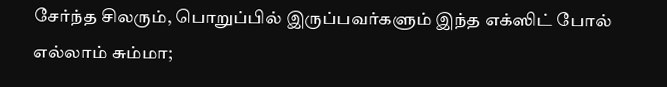சேர்ந்த சிலரும், பொறுப்பில் இருப்பவர்களும் இந்த எக்ஸிட் போல் எல்லாம் சும்மா;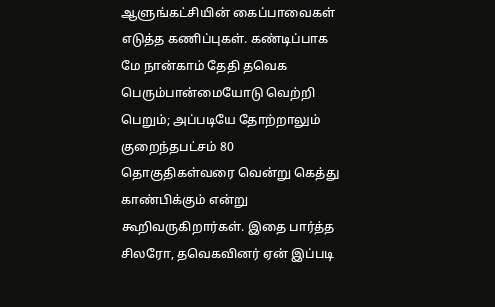ஆளுங்கட்சியின் கைப்பாவைகள் எடுத்த கணிப்புகள். கண்டிப்பாக மே நான்காம் தேதி தவெக பெரும்பான்மையோடு வெற்றி பெறும்; அப்படியே தோற்றாலும் குறைந்தபட்சம் 80 தொகுதிகள்வரை வென்று கெத்து காண்பிக்கும் என்று கூறிவருகிறார்கள். இதை பார்த்த சிலரோ, தவெகவினர் ஏன் இப்படி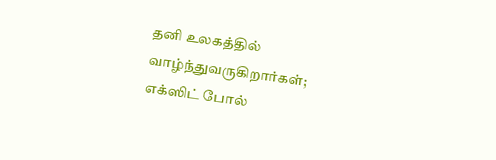தனி உலகத்தில் வாழ்ந்துவருகிறார்கள்; எக்ஸிட் போல்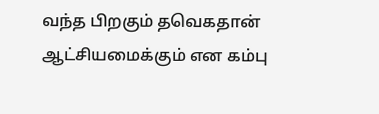வந்த பிறகும் தவெகதான் ஆட்சியமைக்கும் என கம்பு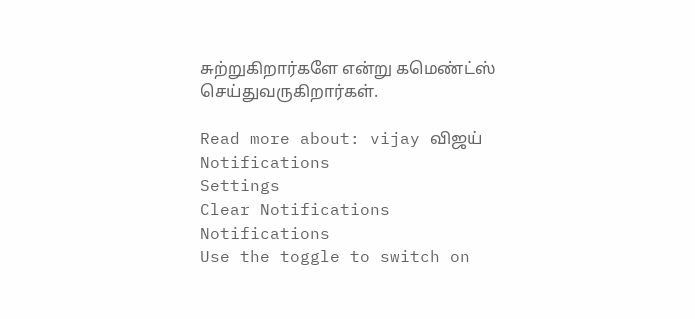சுற்றுகிறார்களே என்று கமெண்ட்ஸ் செய்துவருகிறார்கள்.

Read more about: vijay விஜய்
Notifications
Settings
Clear Notifications
Notifications
Use the toggle to switch on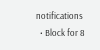notifications
  • Block for 8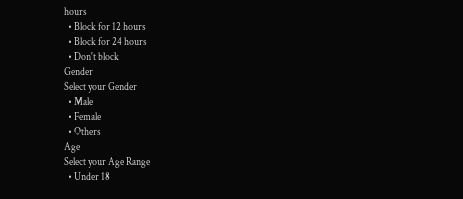hours
  • Block for 12 hours
  • Block for 24 hours
  • Don't block
Gender
Select your Gender
  • Male
  • Female
  • Others
Age
Select your Age Range
  • Under 18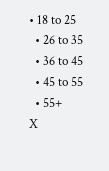• 18 to 25
  • 26 to 35
  • 36 to 45
  • 45 to 55
  • 55+
X